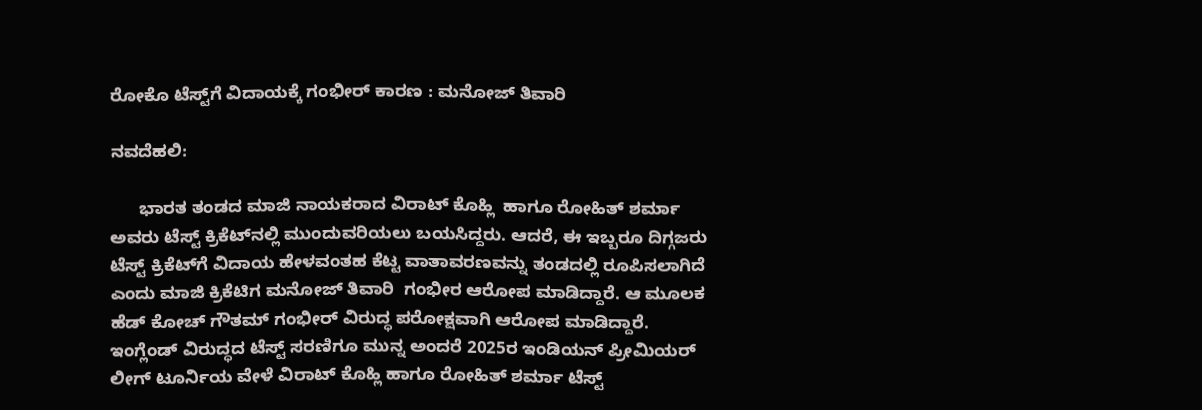ರೋಕೊ ಟೆಸ್ಟ್‌ಗೆ ವಿದಾಯಕ್ಕೆ ಗಂಭೀರ್‌ ಕಾರಣ : ಮನೋಜ್‌ ತಿವಾರಿ

ನವದೆಹಲಿ:

      ಭಾರತ ತಂಡದ ಮಾಜಿ ನಾಯಕರಾದ ವಿರಾಟ್‌ ಕೊಹ್ಲಿ  ಹಾಗೂ ರೋಹಿತ್‌ ಶರ್ಮಾ  ಅವರು ಟೆಸ್ಟ್‌ ಕ್ರಿಕೆಟ್‌ನಲ್ಲಿ ಮುಂದುವರಿಯಲು ಬಯಸಿದ್ದರು. ಆದರೆ, ಈ ಇಬ್ಬರೂ ದಿಗ್ಗಜರು ಟೆಸ್ಟ್‌ ಕ್ರಿಕೆಟ್‌ಗೆ ವಿದಾಯ ಹೇಳವಂತಹ ಕೆಟ್ಟ ವಾತಾವರಣವನ್ನು ತಂಡದಲ್ಲಿ ರೂಪಿಸಲಾಗಿದೆ ಎಂದು ಮಾಜಿ ಕ್ರಿಕೆಟಿಗ ಮನೋಜ್‌ ತಿವಾರಿ  ಗಂಭೀರ ಆರೋಪ ಮಾಡಿದ್ದಾರೆ. ಆ ಮೂಲಕ ಹೆಡ್‌ ಕೋಚ್‌ ಗೌತಮ್‌ ಗಂಭೀರ್‌ ವಿರುದ್ಧ ಪರೋಕ್ಷವಾಗಿ ಆರೋಪ ಮಾಡಿದ್ದಾರೆ. ಇಂಗ್ಲೆಂಡ್‌ ವಿರುದ್ಧದ ಟೆಸ್ಟ್‌ ಸರಣಿಗೂ ಮುನ್ನ ಅಂದರೆ 2025ರ ಇಂಡಿಯನ್‌ ಪ್ರೀಮಿಯರ್‌ ಲೀಗ್‌ ಟೂರ್ನಿಯ ವೇಳೆ ವಿರಾಟ್‌ ಕೊಹ್ಲಿ ಹಾಗೂ ರೋಹಿತ್‌ ಶರ್ಮಾ ಟೆಸ್ಟ್‌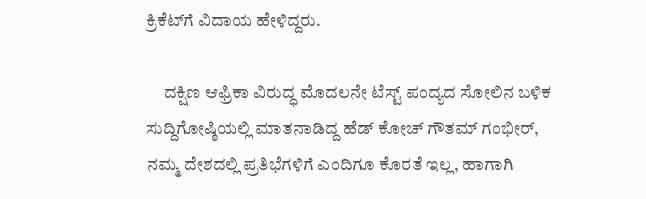ಕ್ರಿಕೆಟ್‌ಗೆ ವಿದಾಯ ಹೇಳಿದ್ದರು.

     ದಕ್ಷಿಣ ಆಫ್ರಿಕಾ ವಿರುದ್ಧ ಮೊದಲನೇ ಟೆಸ್ಟ್‌ ಪಂದ್ಯದ ಸೋಲಿನ ಬಳಿಕ ಸುದ್ದಿಗೋಷ್ಠಿಯಲ್ಲಿ ಮಾತನಾಡಿದ್ದ ಹೆಡ್‌ ಕೋಚ್‌ ಗೌತಮ್‌ ಗಂಭೀರ್‌, ನಮ್ಮ ದೇಶದಲ್ಲಿ ಪ್ರತಿಭೆಗಳಿಗೆ ಎಂದಿಗೂ ಕೊರತೆ ಇಲ್ಲ, ಹಾಗಾಗಿ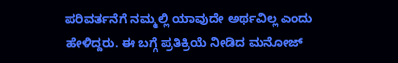ಪರಿವರ್ತನೆಗೆ ನಮ್ಮಲ್ಲಿ ಯಾವುದೇ ಅರ್ಥವಿಲ್ಲ ಎಂದು ಹೇಳಿದ್ದರು. ಈ ಬಗ್ಗೆ ಪ್ರತಿಕ್ರಿಯೆ ನೀಡಿದ ಮನೋಜ್‌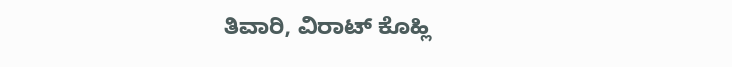ತಿವಾರಿ, ವಿರಾಟ್‌ ಕೊಹ್ಲಿ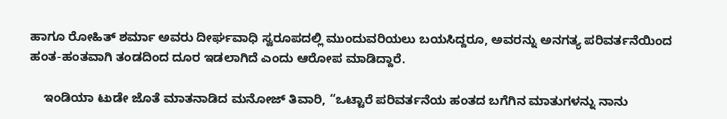ಹಾಗೂ ರೋಹಿತ್‌ ಶರ್ಮಾ ಅವರು ದೀರ್ಘವಾಧಿ ಸ್ವರೂಪದಲ್ಲಿ ಮುಂದುವರಿಯಲು ಬಯಸಿದ್ದರೂ, ಅವರನ್ನು ಅನಗತ್ಯ ಪರಿವರ್ತನೆಯಿಂದ ಹಂತ-ಹಂತವಾಗಿ ತಂಡದಿಂದ ದೂರ ಇಡಲಾಗಿದೆ ಎಂದು ಆರೋಪ ಮಾಡಿದ್ದಾರೆ.

    ಇಂಡಿಯಾ ಟುಡೇ ಜೊತೆ ಮಾತನಾಡಿದ ಮನೋಜ್‌ ತಿವಾರಿ, “ಒಟ್ಟಾರೆ ಪರಿವರ್ತನೆಯ ಹಂತದ ಬಗೆಗಿನ ಮಾತುಗಳನ್ನು ನಾನು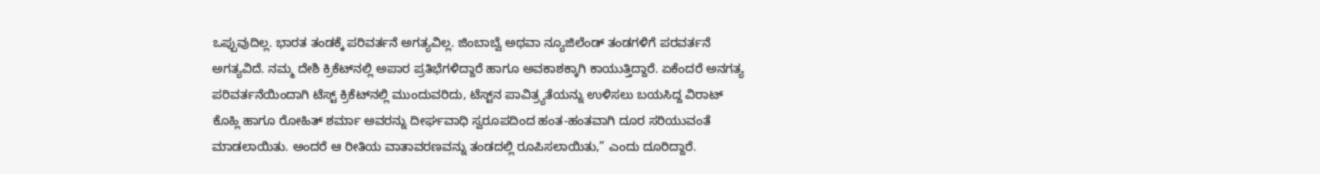ಒಪ್ಪುವುದಿಲ್ಲ. ಭಾರತ ತಂಡಕ್ಕೆ ಪರಿವರ್ತನೆ ಅಗತ್ಯವಿಲ್ಲ. ಜಿಂಬಾಬ್ವೆ ಅಥವಾ ನ್ಯೂಜಿಲೆಂಡ್‌ ತಂಡಗಳಿಗೆ ಪರವರ್ತನೆ ಅಗತ್ಯವಿದೆ. ನಮ್ಮ ದೇಶಿ ಕ್ರಿಕೆಟ್‌ನಲ್ಲಿ ಅಪಾರ ಪ್ರತಿಭೆಗಳಿದ್ದಾರೆ ಹಾಗೂ ಅವಕಾಶಕ್ಕಾಗಿ ಕಾಯುತ್ತಿದ್ದಾರೆ. ಏಕೆಂದರೆ ಅನಗತ್ಯ ಪರಿವರ್ತನೆಯಿಂದಾಗಿ ಟೆಸ್ಟ್‌ ಕ್ರಿಕೆಟ್‌ನಲ್ಲಿ ಮುಂದುವರಿದು, ಟೆಸ್ಟ್‌ನ ಪಾವಿತ್ರ್ಯತೆಯನ್ನು ಉಳಿಸಲು ಬಯಸಿದ್ದ ವಿರಾಟ್‌ ಕೊಹ್ಲಿ ಹಾಗೂ ರೋಹಿತ್‌ ಶರ್ಮಾ ಅವರನ್ನು ದೀರ್ಘವಾಧಿ ಸ್ವರೂಪದಿಂದ ಹಂತ-ಹಂತವಾಗಿ ದೂರ ಸರಿಯುವಂತೆ ಮಾಡಲಾಯಿತು. ಅಂದರೆ ಆ ರೀತಿಯ ವಾತಾವರಣವನ್ನು ತಂಡದಲ್ಲಿ ರೂಪಿಸಲಾಯಿತು,” ಎಂದು ದೂರಿದ್ದಾರೆ.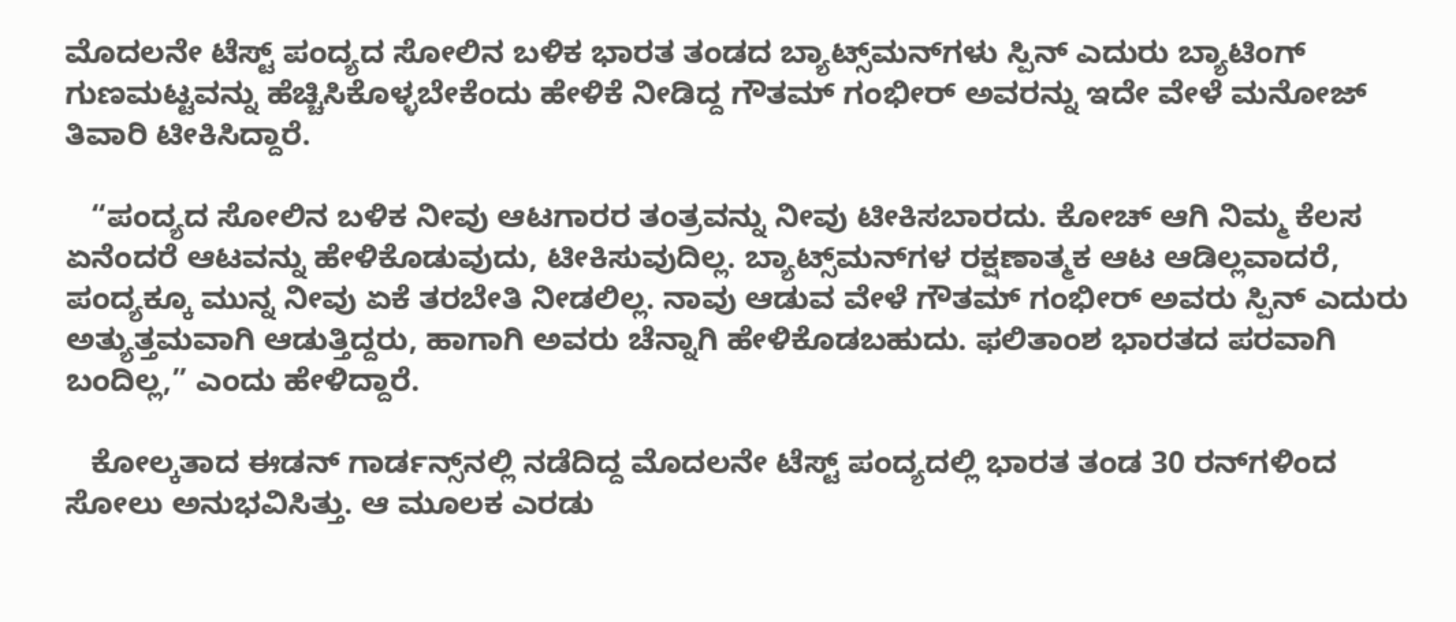ಮೊದಲನೇ ಟೆಸ್ಟ್‌ ಪಂದ್ಯದ ಸೋಲಿನ ಬಳಿಕ ಭಾರತ ತಂಡದ ಬ್ಯಾಟ್ಸ್‌ಮನ್‌ಗಳು ಸ್ಪಿನ್‌ ಎದುರು ಬ್ಯಾಟಿಂಗ್‌ ಗುಣಮಟ್ಟವನ್ನು ಹೆಚ್ಚಿಸಿಕೊಳ್ಳಬೇಕೆಂದು ಹೇಳಿಕೆ ನೀಡಿದ್ದ ಗೌತಮ್‌ ಗಂಭೀರ್‌ ಅವರನ್ನು ಇದೇ ವೇಳೆ ಮನೋಜ್‌ ತಿವಾರಿ ಟೀಕಿಸಿದ್ದಾರೆ.

   “ಪಂದ್ಯದ ಸೋಲಿನ ಬಳಿಕ ನೀವು ಆಟಗಾರರ ತಂತ್ರವನ್ನು ನೀವು ಟೀಕಿಸಬಾರದು. ಕೋಚ್‌ ಆಗಿ ನಿಮ್ಮ ಕೆಲಸ ಏನೆಂದರೆ ಆಟವನ್ನು ಹೇಳಿಕೊಡುವುದು, ಟೀಕಿಸುವುದಿಲ್ಲ. ಬ್ಯಾಟ್ಸ್‌ಮನ್‌ಗಳ ರಕ್ಷಣಾತ್ಮಕ ಆಟ ಆಡಿಲ್ಲವಾದರೆ, ಪಂದ್ಯಕ್ಕೂ ಮುನ್ನ ನೀವು ಏಕೆ ತರಬೇತಿ ನೀಡಲಿಲ್ಲ. ನಾವು ಆಡುವ ವೇಳೆ ಗೌತಮ್‌ ಗಂಭೀರ್‌ ಅವರು ಸ್ಪಿನ್‌ ಎದುರು ಅತ್ಯುತ್ತಮವಾಗಿ ಆಡುತ್ತಿದ್ದರು, ಹಾಗಾಗಿ ಅವರು ಚೆನ್ನಾಗಿ ಹೇಳಿಕೊಡಬಹುದು. ಫಲಿತಾಂಶ ಭಾರತದ ಪರವಾಗಿ ಬಂದಿಲ್ಲ,” ಎಂದು ಹೇಳಿದ್ದಾರೆ.

   ಕೋಲ್ಕತಾದ ಈಡನ್‌ ಗಾರ್ಡನ್ಸ್‌ನಲ್ಲಿ ನಡೆದಿದ್ದ ಮೊದಲನೇ ಟೆಸ್ಟ್‌ ಪಂದ್ಯದಲ್ಲಿ ಭಾರತ ತಂಡ 30 ರನ್‌ಗಳಿಂದ ಸೋಲು ಅನುಭವಿಸಿತ್ತು. ಆ ಮೂಲಕ ಎರಡು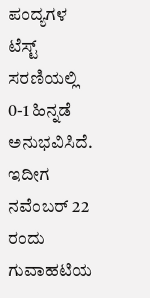ಪಂದ್ಯಗಳ ಟೆಸ್ಟ್‌ ಸರಣಿಯಲ್ಲಿ 0-1 ಹಿನ್ನಡೆ ಅನುಭವಿಸಿದೆ. ಇದೀಗ ನವೆಂಬರ್‌ 22 ರಂದು ಗುವಾಹಟಿಯ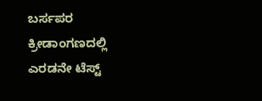ಬರ್ಸಪರ ಕ್ರೀಡಾಂಗಣದಲ್ಲಿ ಎರಡನೇ ಟೆಸ್ಟ್‌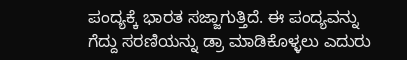ಪಂದ್ಯಕ್ಕೆ ಭಾರತ ಸಜ್ಜಾಗುತ್ತಿದೆ. ಈ ಪಂದ್ಯವನ್ನು ಗೆದ್ದು ಸರಣಿಯನ್ನು ಡ್ರಾ ಮಾಡಿಕೊಳ್ಳಲು ಎದುರು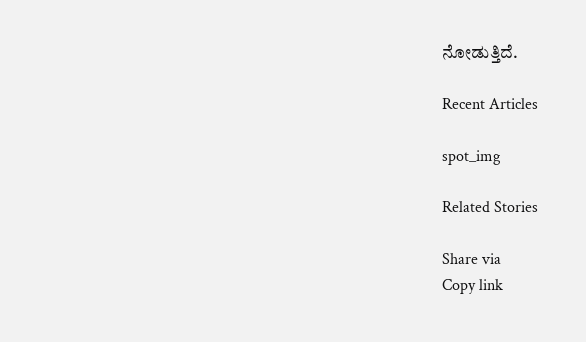ನೋಡುತ್ತಿದೆ.

Recent Articles

spot_img

Related Stories

Share via
Copy link